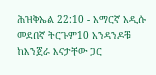ሕዝቅኤል 22:10 - አማርኛ አዲሱ መደበኛ ትርጉም10 አንዳንዶቹ ከእንጀራ እናታቸው ጋር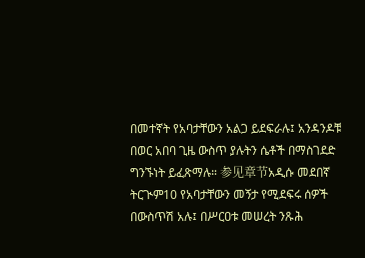በመተኛት የአባታቸውን አልጋ ይደፍራሉ፤ አንዳንዶቹ በወር አበባ ጊዜ ውስጥ ያሉትን ሴቶች በማስገደድ ግንኙነት ይፈጽማሉ። 参见章节አዲሱ መደበኛ ትርጒም10 የአባታቸውን መኝታ የሚደፍሩ ሰዎች በውስጥሽ አሉ፤ በሥርዐቱ መሠረት ንጹሕ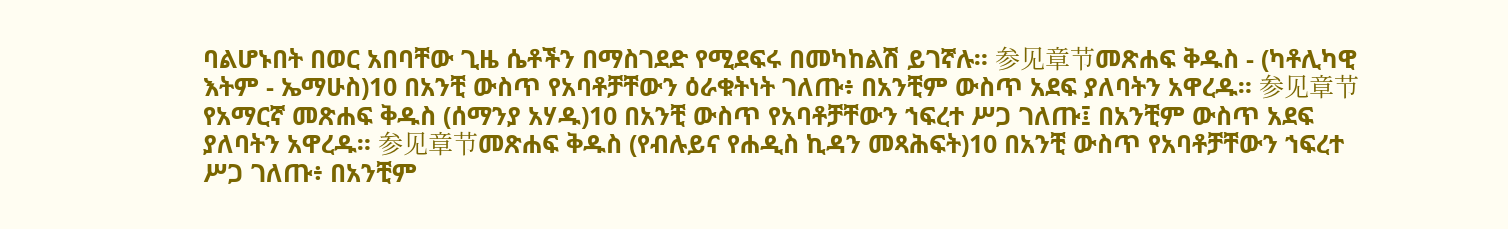ባልሆኑበት በወር አበባቸው ጊዜ ሴቶችን በማስገደድ የሚደፍሩ በመካከልሽ ይገኛሉ። 参见章节መጽሐፍ ቅዱስ - (ካቶሊካዊ እትም - ኤማሁስ)10 በአንቺ ውስጥ የአባቶቻቸውን ዕራቁትነት ገለጡ፥ በአንቺም ውስጥ አደፍ ያለባትን አዋረዱ። 参见章节የአማርኛ መጽሐፍ ቅዱስ (ሰማንያ አሃዱ)10 በአንቺ ውስጥ የአባቶቻቸውን ኀፍረተ ሥጋ ገለጡ፤ በአንቺም ውስጥ አደፍ ያለባትን አዋረዱ። 参见章节መጽሐፍ ቅዱስ (የብሉይና የሐዲስ ኪዳን መጻሕፍት)10 በአንቺ ውስጥ የአባቶቻቸውን ኀፍረተ ሥጋ ገለጡ፥ በአንቺም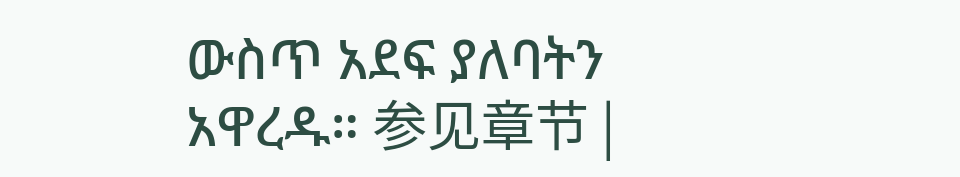ውስጥ አደፍ ያለባትን አዋረዱ። 参见章节 |